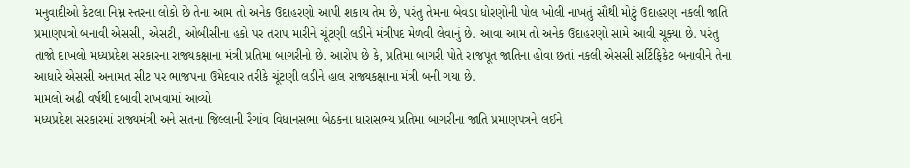મનુવાદીઓ કેટલા નિમ્ન સ્તરના લોકો છે તેના આમ તો અનેક ઉદાહરણો આપી શકાય તેમ છે, પરંતુ તેમના બેવડા ધોરણોની પોલ ખોલી નાખતું સૌથી મોટું ઉદાહરણ નકલી જાતિ પ્રમાણપત્રો બનાવી એસસી, એસટી, ઓબીસીના હકો પર તરાપ મારીને ચૂંટણી લડીને મંત્રીપદ મેળવી લેવાનું છે. આવા આમ તો અનેક ઉદાહરણો સામે આવી ચૂક્યા છે. પરંતુ તાજો દાખલો મધ્યપ્રદેશ સરકારના રાજ્યકક્ષાના મંત્રી પ્રતિમા બાગરીનો છે. આરોપ છે કે, પ્રતિમા બાગરી પોતે રાજપૂત જાતિના હોવા છતાં નકલી એસસી સર્ટિફિકેટ બનાવીને તેના આધારે એસસી અનામત સીટ પર ભાજપના ઉમેદવાર તરીકે ચૂંટણી લડીને હાલ રાજ્યકક્ષાના મંત્રી બની ગયા છે.
મામલો અઢી વર્ષથી દબાવી રાખવામાં આવ્યો
મધ્યપ્રદેશ સરકારમાં રાજ્યમંત્રી અને સતના જિલ્લાની રૈગાંવ વિધાનસભા બેઠકના ધારાસભ્ય પ્રતિમા બાગરીના જાતિ પ્રમાણપત્રને લઈને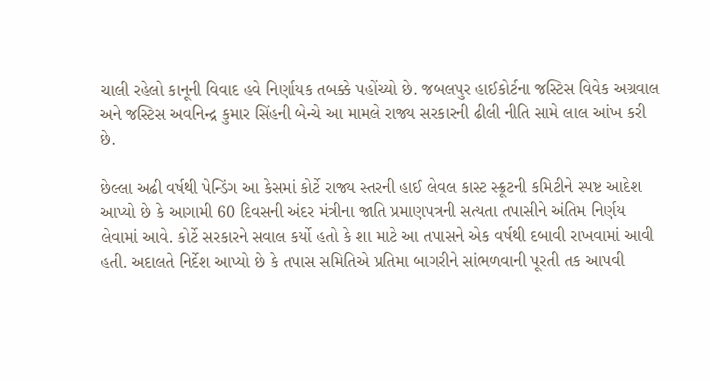ચાલી રહેલો કાનૂની વિવાદ હવે નિર્ણાયક તબક્કે પહોંચ્યો છે. જબલપુર હાઈકોર્ટના જસ્ટિસ વિવેક અગ્રવાલ અને જસ્ટિસ અવનિન્દ્ર કુમાર સિંહની બેન્ચે આ મામલે રાજ્ય સરકારની ઢીલી નીતિ સામે લાલ આંખ કરી છે.

છેલ્લા અઢી વર્ષથી પેન્ડિંગ આ કેસમાં કોર્ટે રાજ્ય સ્તરની હાઈ લેવલ કાસ્ટ સ્ક્રૂટની કમિટીને સ્પષ્ટ આદેશ આપ્યો છે કે આગામી 60 દિવસની અંદર મંત્રીના જાતિ પ્રમાણપત્રની સત્યતા તપાસીને અંતિમ નિર્ણય લેવામાં આવે. કોર્ટે સરકારને સવાલ કર્યો હતો કે શા માટે આ તપાસને એક વર્ષથી દબાવી રાખવામાં આવી હતી. અદાલતે નિર્દેશ આપ્યો છે કે તપાસ સમિતિએ પ્રતિમા બાગરીને સાંભળવાની પૂરતી તક આપવી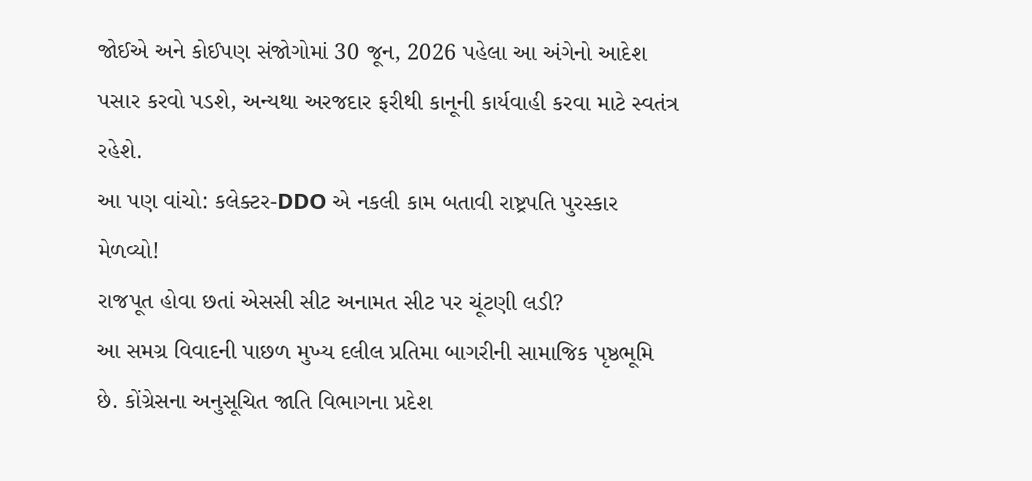જોઈએ અને કોઈપણ સંજોગોમાં 30 જૂન, 2026 પહેલા આ અંગેનો આદેશ પસાર કરવો પડશે, અન્યથા અરજદાર ફરીથી કાનૂની કાર્યવાહી કરવા માટે સ્વતંત્ર રહેશે.
આ પણ વાંચો: કલેક્ટર-DDO એ નકલી કામ બતાવી રાષ્ટ્રપતિ પુરસ્કાર મેળવ્યો!
રાજપૂત હોવા છતાં એસસી સીટ અનામત સીટ પર ચૂંટણી લડી?
આ સમગ્ર વિવાદની પાછળ મુખ્ય દલીલ પ્રતિમા બાગરીની સામાજિક પૃષ્ઠભૂમિ છે. કોંગ્રેસના અનુસૂચિત જાતિ વિભાગના પ્રદેશ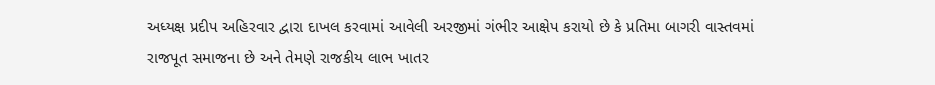અધ્યક્ષ પ્રદીપ અહિરવાર દ્વારા દાખલ કરવામાં આવેલી અરજીમાં ગંભીર આક્ષેપ કરાયો છે કે પ્રતિમા બાગરી વાસ્તવમાં રાજપૂત સમાજના છે અને તેમણે રાજકીય લાભ ખાતર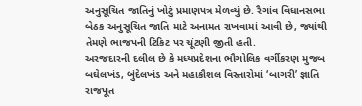અનુસૂચિત જાતિનું ખોટું પ્રમાણપત્ર મેળવ્યું છે. રૈગાંવ વિધાનસભા બેઠક અનુસૂચિત જાતિ માટે અનામત રાખવામાં આવી છે, જ્યાંથી તેમણે ભાજપની ટિકિટ પર ચૂંટણી જીતી હતી.
અરજદારની દલીલ છે કે મધ્યપ્રદેશના ભૌગોલિક વર્ગીકરણ મુજબ બઘેલખંડ, બુંદેલખંડ અને મહાકૌશલ વિસ્તારોમાં ‘બાગરી’ જ્ઞાતિ રાજપૂત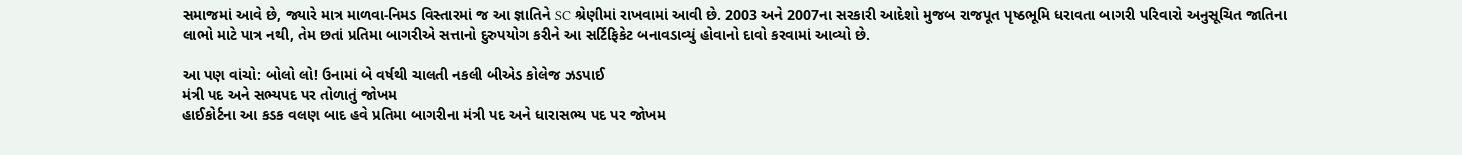સમાજમાં આવે છે, જ્યારે માત્ર માળવા-નિમડ વિસ્તારમાં જ આ જ્ઞાતિને SC શ્રેણીમાં રાખવામાં આવી છે. 2003 અને 2007ના સરકારી આદેશો મુજબ રાજપૂત પૃષ્ઠભૂમિ ધરાવતા બાગરી પરિવારો અનુસૂચિત જાતિના લાભો માટે પાત્ર નથી, તેમ છતાં પ્રતિમા બાગરીએ સત્તાનો દુરુપયોગ કરીને આ સર્ટિફિકેટ બનાવડાવ્યું હોવાનો દાવો કરવામાં આવ્યો છે.

આ પણ વાંચો: બોલો લો! ઉનામાં બે વર્ષથી ચાલતી નકલી બીએડ કોલેજ ઝડપાઈ
મંત્રી પદ અને સભ્યપદ પર તોળાતું જોખમ
હાઈકોર્ટના આ કડક વલણ બાદ હવે પ્રતિમા બાગરીના મંત્રી પદ અને ધારાસભ્ય પદ પર જોખમ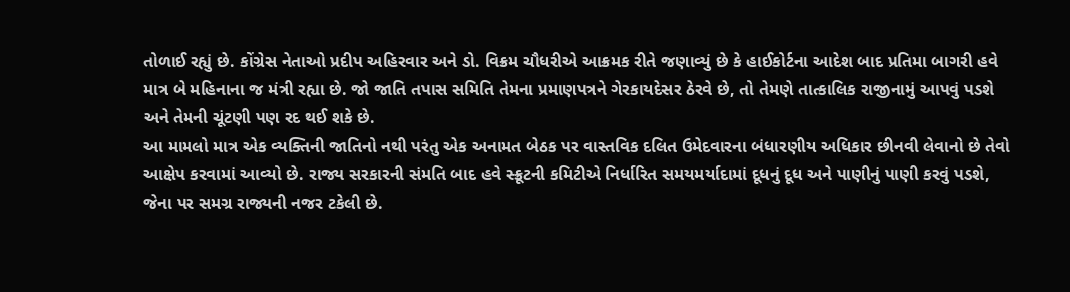તોળાઈ રહ્યું છે. કોંગ્રેસ નેતાઓ પ્રદીપ અહિરવાર અને ડો. વિક્રમ ચૌધરીએ આક્રમક રીતે જણાવ્યું છે કે હાઈકોર્ટના આદેશ બાદ પ્રતિમા બાગરી હવે માત્ર બે મહિનાના જ મંત્રી રહ્યા છે. જો જાતિ તપાસ સમિતિ તેમના પ્રમાણપત્રને ગેરકાયદેસર ઠેરવે છે, તો તેમણે તાત્કાલિક રાજીનામું આપવું પડશે અને તેમની ચૂંટણી પણ રદ થઈ શકે છે.
આ મામલો માત્ર એક વ્યક્તિની જાતિનો નથી પરંતુ એક અનામત બેઠક પર વાસ્તવિક દલિત ઉમેદવારના બંધારણીય અધિકાર છીનવી લેવાનો છે તેવો આક્ષેપ કરવામાં આવ્યો છે. રાજ્ય સરકારની સંમતિ બાદ હવે સ્ક્રૂટની કમિટીએ નિર્ધારિત સમયમર્યાદામાં દૂધનું દૂધ અને પાણીનું પાણી કરવું પડશે, જેના પર સમગ્ર રાજ્યની નજર ટકેલી છે.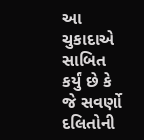આ ચુકાદાએ સાબિત કર્યું છે કે જે સવર્ણો દલિતોની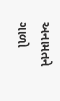અનામતને ગાળો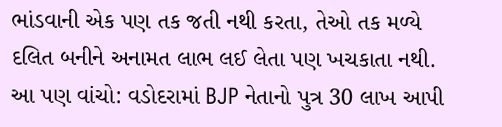ભાંડવાની એક પણ તક જતી નથી કરતા, તેઓ તક મળ્યે દલિત બનીને અનામત લાભ લઈ લેતા પણ ખચકાતા નથી.
આ પણ વાંચો: વડોદરામાં BJP નેતાનો પુત્ર 30 લાખ આપી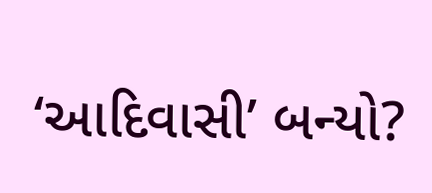‘આદિવાસી’ બન્યો?